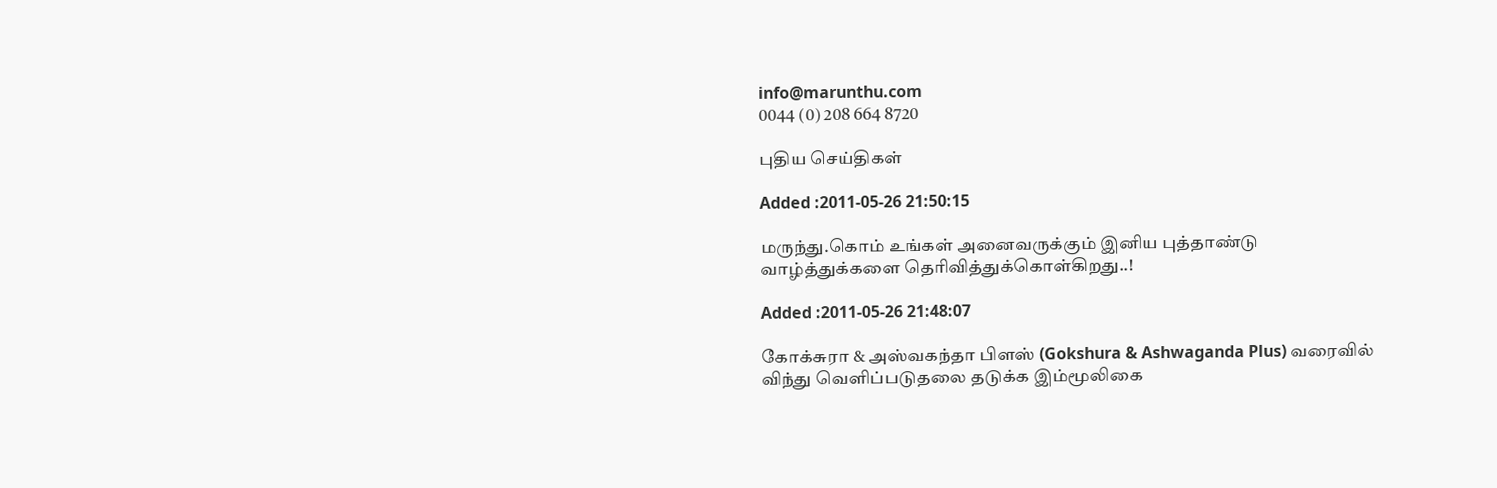info@marunthu.com
0044 (0) 208 664 8720

புதிய செய்திகள்

Added :2011-05-26 21:50:15

மருந்து.கொம் உங்கள் அனைவருக்கும் இனிய புத்தாண்டு வாழ்த்துக்களை தெரிவித்துக்கொள்கிறது..!

Added :2011-05-26 21:48:07

கோக்சுரா & அஸ்வகந்தா பிளஸ் (Gokshura & Ashwaganda Plus) வரைவில் விந்து வெளிப்படுதலை தடுக்க இம்மூலிகை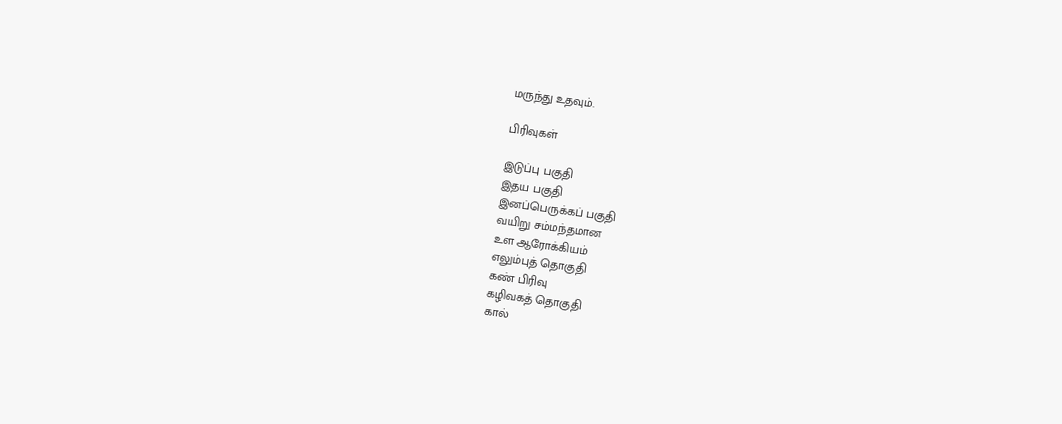மருந்து உதவும்.

பிரிவுகள்

இடுப்பு பகுதி
இதய பகுதி
இனப்பெருக்கப் பகுதி
வயிறு சம்மந்தமான
உள ஆரோக்கியம்
எலும்புத் தொகுதி
கண் பிரிவு
கழிவகத் தொகுதி
கால்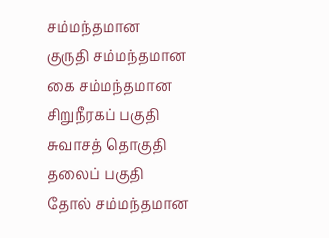சம்மந்தமான
குருதி சம்மந்தமான
கை சம்மந்தமான
சிறுநீரகப் பகுதி
சுவாசத் தொகுதி
தலைப் பகுதி
தோல் சம்மந்தமான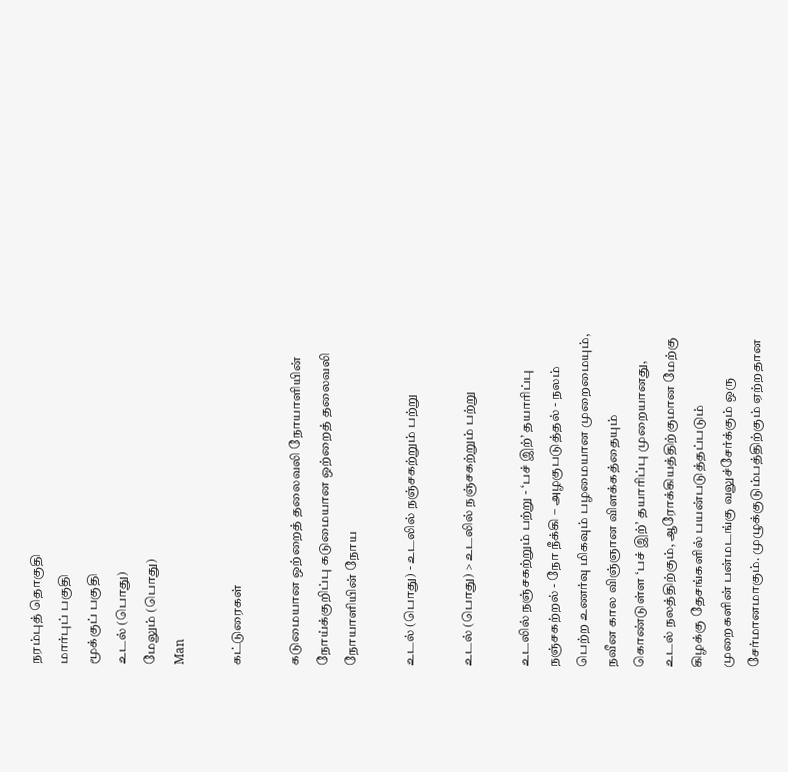நரம்புத் தொகுதி
மார்புப் பகுதி
மூக்குப் பகுதி
உடல் (பொது)
மேலும் (பொது)
Man

கட்டுரைகள்

கடுமையான ஒற்றைத் தலைவலி நோயாளியின் நோய்க்குறிப்பு கடுமையான ஒற்றைத் தலைவலி நோயாளியின் நோய

உடல் (பொது) - உடலில் நஞ்சகற்றும் பற்று

உடல் (பொது) > உடலில் நஞ்சகற்றும் பற்று

உடலில் நஞ்சகற்றும் பற்று - ‘பச் இற்’ தயாரிப்பு நஞ்சகற்றல் - நோ நீக்கி – அழகுபடுத்தல் - நலம் பெற்ற உணர்வு மிகவும் பழமையான முறைமையும், நவீன கால விஞ்ஞான விளக்கத்தையும் கொண்டுள்ள ‘பச் இற்’ தயாரிப்பு முறையானது, உடல் நலத்திற்கும், ஆரோக்கியத்திற்குமான மேற்கு கிழக்கு தேசங்களில் பயன்படுத்தப்படும் முறைகளின் பன்மடங்கு வலுச்சேர்க்கும் ஒரு சேர்மானமாகும். முழுக்குடும்பத்திற்கும் ஏற்றதான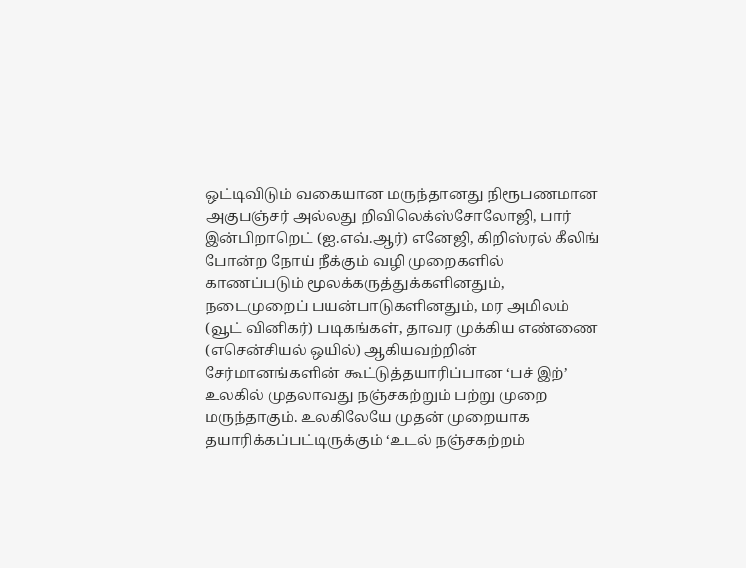ஒட்டிவிடும் வகையான மருந்தானது நிரூபணமான அகுபஞ்சர் அல்லது றிவிலெக்ஸ்சோலோஜி, பார் இன்பிறாறெட் (ஐ.எவ்.ஆர்) எனேஜி, கிறிஸ்ரல் கீலிங் போன்ற நோய் நீக்கும் வழி முறைகளில் காணப்படும் மூலக்கருத்துக்களினதும், நடைமுறைப் பயன்பாடுகளினதும், மர அமிலம் (வூட் வினிகர்) படிகங்கள், தாவர முக்கிய எண்ணை (எசென்சியல் ஒயில்) ஆகியவற்றின் சேர்மானங்களின் கூட்டுத்தயாரிப்பான ‘பச் இற்’ உலகில் முதலாவது நஞ்சகற்றும் பற்று முறை மருந்தாகும். உலகிலேயே முதன் முறையாக தயாரிக்கப்பட்டிருக்கும் ‘உடல் நஞ்சகற்றம்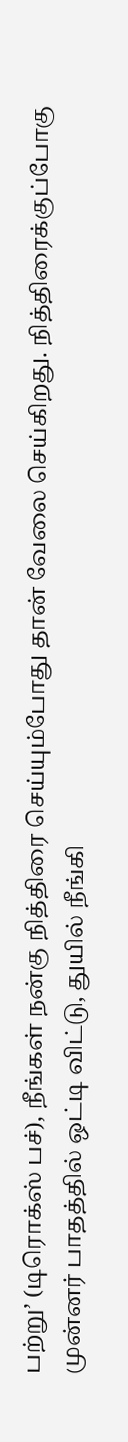பற்று’ (டிரொக்ஸ் பச்), நீங்கள் நன்கு நித்திரை செய்யும்போது தான் வேலை செய்கிறது. நித்திரைக்குப்போகு முன்னர் பாதத்தில் ஒட்டி விட்டு, துயில் நீங்கி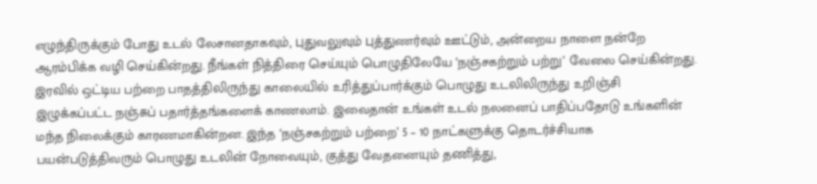எழுந்திருக்கும் போது உடல் லேசானதாகவும், புதுவலுவும் புத்துணர்வும் ஊட்டும், அன்றைய நாளை நன்றே ஆரம்பிக்க வழி செய்கின்றது. நீங்கள் நித்திரை செய்யும் பொழுதிலேயே ‘நஞ்சகற்றும் பற்று’ வேலை செய்கின்றது. இரவில் ஒட்டிய பற்றை பாதத்திலிருந்து காலையில் உரித்துப்பார்க்கும் பொழுது உடலிலிருந்து உறிஞ்சி இழுக்கப்பட்ட நஞ்சுப் பதார்த்தங்களைக் காணலாம். இவைதான் உங்கள் உடல் நலனைப் பாதிப்பதோடு உங்களின் மந்த நிலைக்கும் காரணமாகின்றன. இந்த ‘நஞ்சகற்றும் பற்றை’ 5 – 10 நாட்களுக்கு தொடர்ச்சியாக பயன்படுத்திவரும் பொழுது உடலின் நோவையும், குத்து வேதனையும் தணித்து,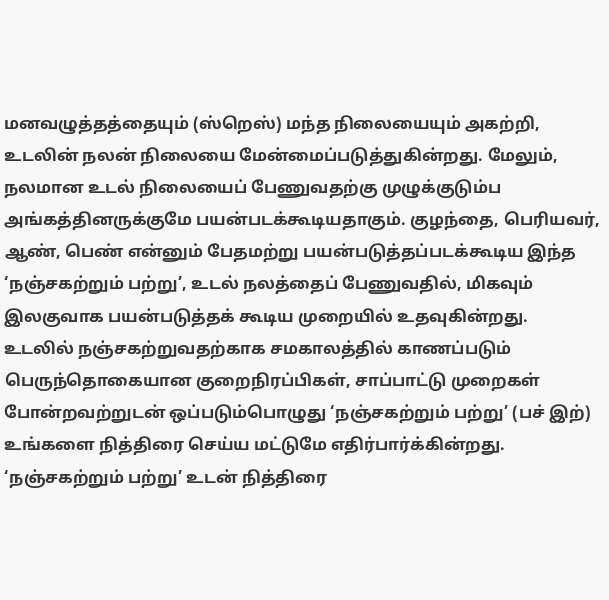மனவழுத்தத்தையும் (ஸ்றெஸ்) மந்த நிலையையும் அகற்றி, உடலின் நலன் நிலையை மேன்மைப்படுத்துகின்றது. மேலும், நலமான உடல் நிலையைப் பேணுவதற்கு முழுக்குடும்ப அங்கத்தினருக்குமே பயன்படக்கூடியதாகும். குழந்தை, பெரியவர், ஆண், பெண் என்னும் பேதமற்று பயன்படுத்தப்படக்கூடிய இந்த ‘நஞ்சகற்றும் பற்று’, உடல் நலத்தைப் பேணுவதில், மிகவும் இலகுவாக பயன்படுத்தக் கூடிய முறையில் உதவுகின்றது. உடலில் நஞ்சகற்றுவதற்காக சமகாலத்தில் காணப்படும் பெருந்தொகையான குறைநிரப்பிகள், சாப்பாட்டு முறைகள் போன்றவற்றுடன் ஒப்படும்பொழுது ‘நஞ்சகற்றும் பற்று’ (பச் இற்) உங்களை நித்திரை செய்ய மட்டுமே எதிர்பார்க்கின்றது. ‘நஞ்சகற்றும் பற்று’ உடன் நித்திரை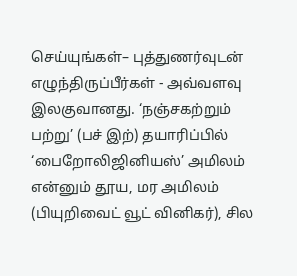செய்யுங்கள்– புத்துணர்வுடன் எழுந்திருப்பீர்கள் - அவ்வளவு இலகுவானது. ‘நஞ்சகற்றும் பற்று’ (பச் இற்) தயாரிப்பில் ‘பைறோலிஜினியஸ்’ அமிலம் என்னும் தூய, மர அமிலம் (பியுறிவைட் வூட் வினிகர்), சில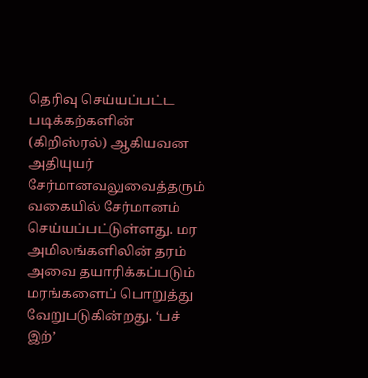தெரிவு செய்யப்பட்ட படிக்கற்களின் (கிறிஸ்ரல்) ஆகியவன அதியுயர் சேர்மானவலுவைத்தரும் வகையில் சேர்மானம் செய்யப்பட்டுள்ளது. மர அமிலங்களிலின் தரம் அவை தயாரிக்கப்படும் மரங்களைப் பொறுத்து வேறுபடுகின்றது. ‘பச் இற்’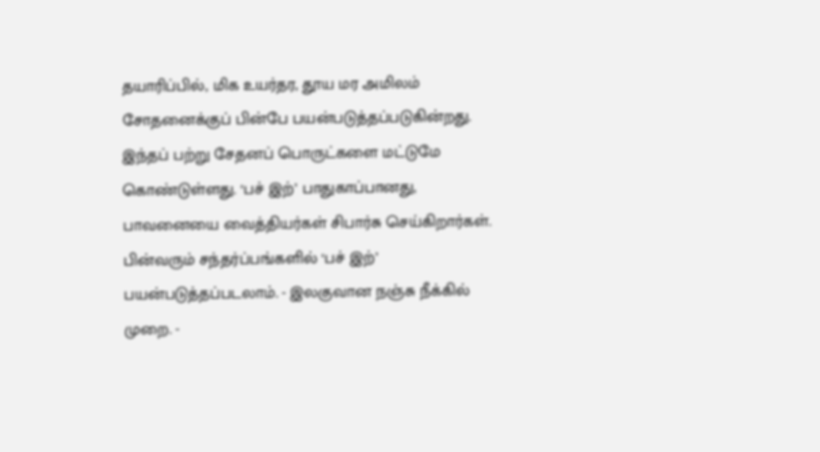தயாரிப்பில், மிக உயர்தர, தூய மர அமிலம் சோதனைக்குப் பின்பே பயன்படுத்தப்படுகின்றது. இந்தப் பற்று சேதனப் பொருட்களை மட்டுமே கொண்டுள்ளது. ‘பச் இற்’ பாதுகாப்பானது, பாவனையை வைத்தியர்கள் சிபார்சு செய்கிறார்கள். பின்வரும் சந்தர்ப்பங்களில் ‘பச் இற்’ பயன்படுத்தப்படலாம். - இலகுவான நஞ்சு நீக்கில் முறை. -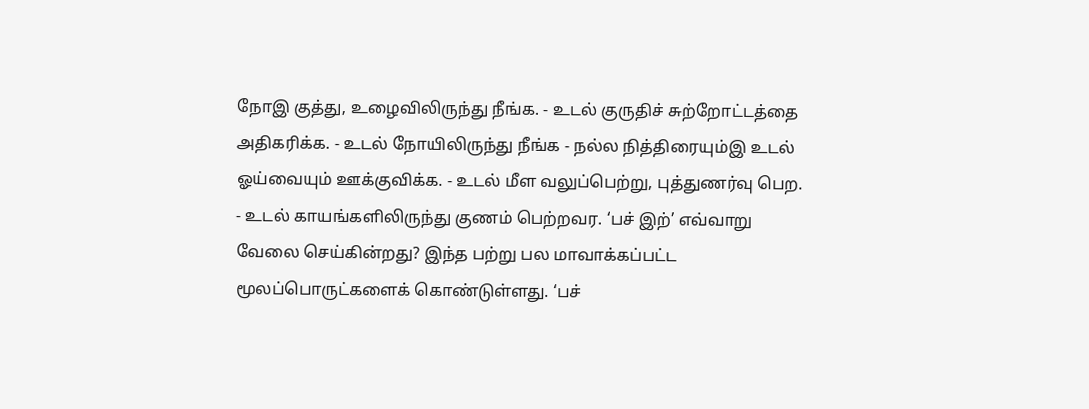நோஇ குத்து, உழைவிலிருந்து நீங்க. - உடல் குருதிச் சுற்றோட்டத்தை அதிகரிக்க. - உடல் நோயிலிருந்து நீங்க - நல்ல நித்திரையும்இ உடல் ஓய்வையும் ஊக்குவிக்க. - உடல் மீள வலுப்பெற்று, புத்துணர்வு பெற. - உடல் காயங்களிலிருந்து குணம் பெற்றவர. ‘பச் இற்’ எவ்வாறு வேலை செய்கின்றது? இந்த பற்று பல மாவாக்கப்பட்ட மூலப்பொருட்களைக் கொண்டுள்ளது. ‘பச்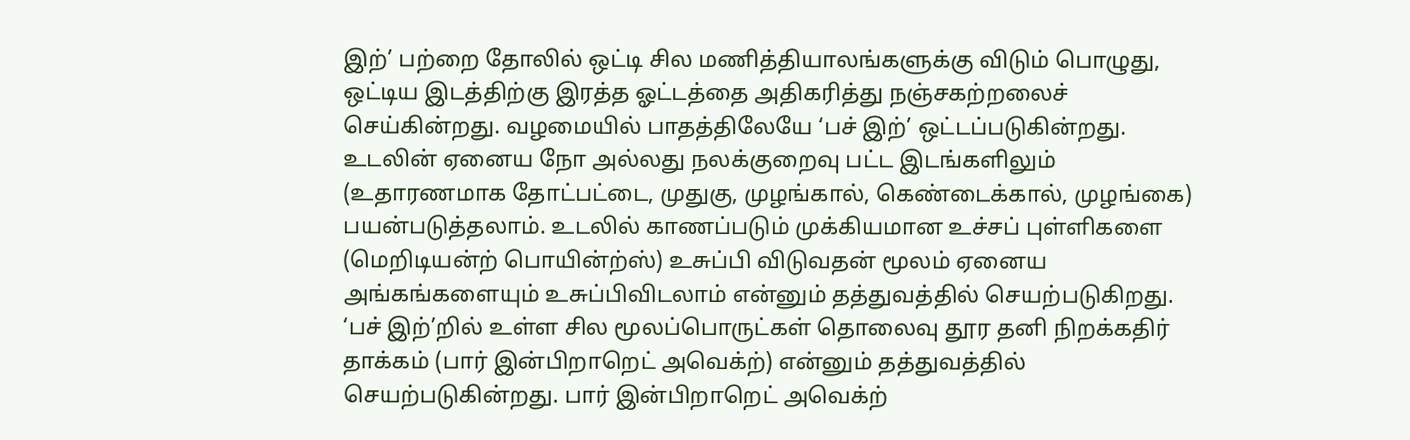இற்’ பற்றை தோலில் ஒட்டி சில மணித்தியாலங்களுக்கு விடும் பொழுது, ஒட்டிய இடத்திற்கு இரத்த ஓட்டத்தை அதிகரித்து நஞ்சகற்றலைச் செய்கின்றது. வழமையில் பாதத்திலேயே ‘பச் இற்’ ஒட்டப்படுகின்றது. உடலின் ஏனைய நோ அல்லது நலக்குறைவு பட்ட இடங்களிலும் (உதாரணமாக தோட்பட்டை, முதுகு, முழங்கால், கெண்டைக்கால், முழங்கை) பயன்படுத்தலாம். உடலில் காணப்படும் முக்கியமான உச்சப் புள்ளிகளை (மெறிடியன்ற் பொயின்ற்ஸ்) உசுப்பி விடுவதன் மூலம் ஏனைய அங்கங்களையும் உசுப்பிவிடலாம் என்னும் தத்துவத்தில் செயற்படுகிறது. ‘பச் இற்’றில் உள்ள சில மூலப்பொருட்கள் தொலைவு தூர தனி நிறக்கதிர் தாக்கம் (பார் இன்பிறாறெட் அவெக்ற்) என்னும் தத்துவத்தில் செயற்படுகின்றது. பார் இன்பிறாறெட் அவெக்ற்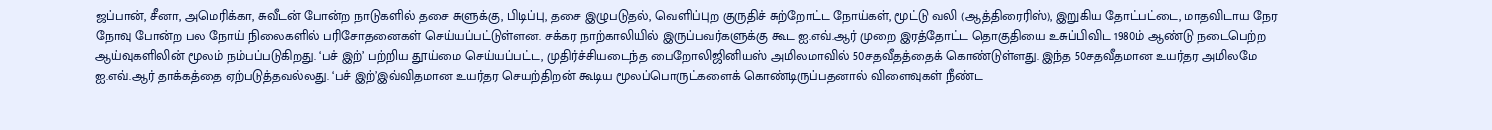ஜப்பான், சீனா, அமெரிக்கா, சுவீடன் போன்ற நாடுகளில் தசை சுளுக்கு, பிடிப்பு, தசை இழுபடுதல், வெளிப்புற குருதிச் சுற்றோட்ட நோய்கள், மூட்டு வலி (ஆத்திரைரிஸ்), இறுகிய தோட்பட்டை, மாதவிடாய நேர நோவு போன்ற பல நோய் நிலைகளில் பரிசோதனைகள் செய்யப்பட்டுள்ளன. சக்கர நாற்காலியில் இருப்பவர்களுக்கு கூட ஐ.எவ்.ஆர் முறை இரத்தோட்ட தொகுதியை உசுப்பிவிட 1980ம் ஆண்டு நடைபெற்ற ஆய்வுகளிலின் மூலம் நம்பப்படுகிறது. ‘பச் இற்’ பற்றிய தூய்மை செய்யப்பட்ட, முதிர்ச்சியடைந்த பைறோலிஜினியஸ் அமிலமாவில் 50சதவீதத்தைக் கொண்டுள்ளது. இந்த 50சதவீதமான உயர்தர அமிலமே ஐ.எவ்.ஆர் தாக்கத்தை ஏற்படுத்தவல்லது. ‘பச் இற்’இவ்விதமான உயர்தர செயற்திறன் கூடிய மூலப்பொருட்களைக் கொண்டிருப்பதனால் விளைவுகள் நீண்ட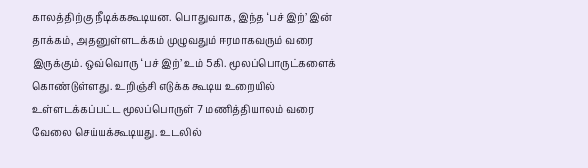காலத்திற்கு நீடிக்ககூடியன. பொதுவாக, இந்த ‘பச் இற்’ இன் தாக்கம், அதனுள்ளடக்கம் முழுவதும் ஈரமாகவரும் வரை இருக்கும். ஒவ்வொரு ‘பச் இற்’ உம் 5கி. மூலப்பொருட்களைக் கொண்டுள்ளது. உறிஞ்சி எடுக்க கூடிய உறையில் உள்ளடக்கப்பட்ட மூலப்பொருள் 7 மணித்தியாலம் வரை வேலை செய்யக்கூடியது. உடலில்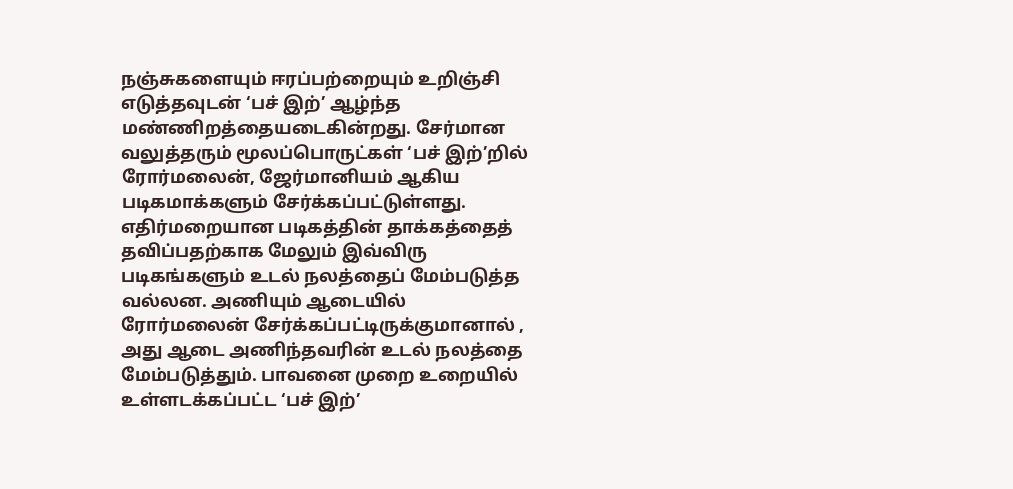நஞ்சுகளையும் ஈரப்பற்றையும் உறிஞ்சி எடுத்தவுடன் ‘பச் இற்’ ஆழ்ந்த மண்ணிறத்தையடைகின்றது. சேர்மான வலுத்தரும் மூலப்பொருட்கள் ‘பச் இற்’றில் ரோர்மலைன், ஜேர்மானியம் ஆகிய படிகமாக்களும் சேர்க்கப்பட்டுள்ளது. எதிர்மறையான படிகத்தின் தாக்கத்தைத் தவிப்பதற்காக மேலும் இவ்விரு படிகங்களும் உடல் நலத்தைப் மேம்படுத்த வல்லன. அணியும் ஆடையில் ரோர்மலைன் சேர்க்கப்பட்டிருக்குமானால் , அது ஆடை அணிந்தவரின் உடல் நலத்தை மேம்படுத்தும். பாவனை முறை உறையில் உள்ளடக்கப்பட்ட ‘பச் இற்’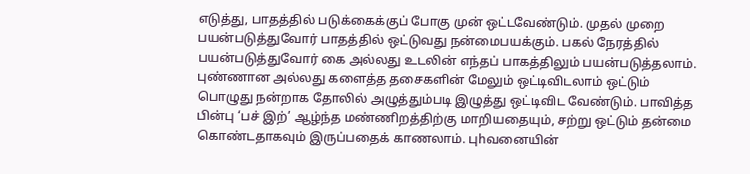எடுத்து, பாதத்தில் படுக்கைக்குப் போகு முன் ஒட்டவேண்டும். முதல் முறை பயன்படுத்துவோர் பாதத்தில் ஒட்டுவது நன்மைபயக்கும். பகல் நேரத்தில் பயன்படுத்துவோர் கை அல்லது உடலின் எந்தப் பாகத்திலும் பயன்படுத்தலாம். புண்ணான அல்லது களைத்த தசைகளின் மேலும் ஒட்டிவிடலாம் ஒட்டும் பொழுது நன்றாக தோலில் அழுத்தும்படி இழுத்து ஒட்டிவிட வேண்டும். பாவித்த பின்பு ‘பச் இற்’ ஆழ்ந்த மண்ணிறத்திற்கு மாறியதையும், சற்று ஒட்டும் தன்மை கொண்டதாகவும் இருப்பதைக் காணலாம். புhவனையின்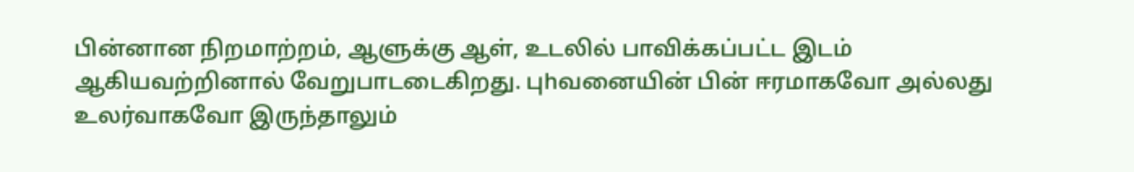பின்னான நிறமாற்றம், ஆளுக்கு ஆள், உடலில் பாவிக்கப்பட்ட இடம் ஆகியவற்றினால் வேறுபாடடைகிறது. புhவனையின் பின் ஈரமாகவோ அல்லது உலர்வாகவோ இருந்தாலும்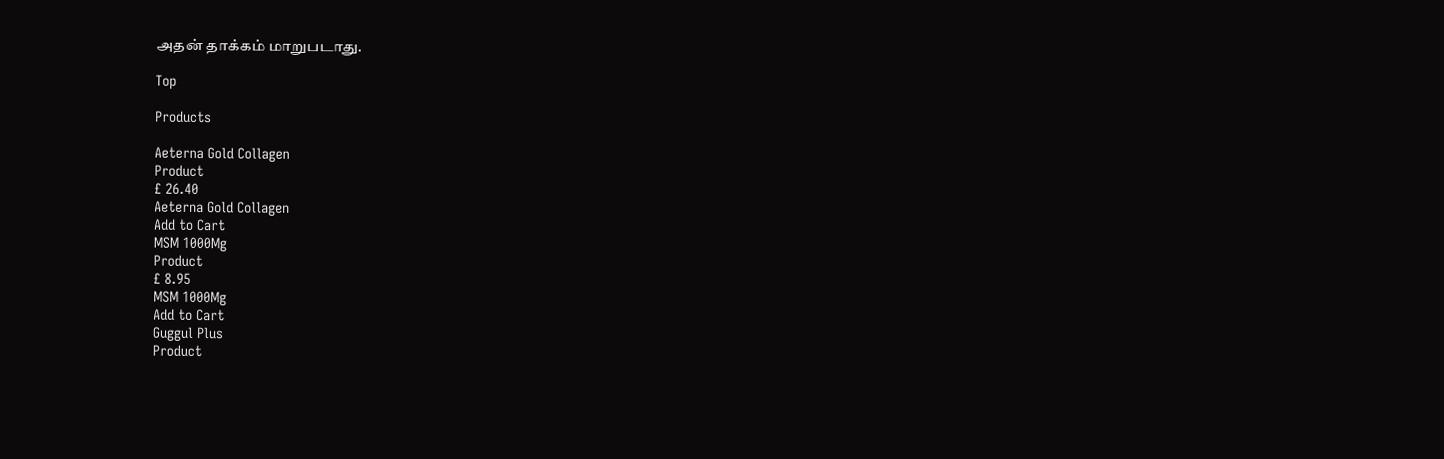அதன் தாக்கம் மாறுபடாது.

Top

Products

Aeterna Gold Collagen
Product
£ 26.40
Aeterna Gold Collagen
Add to Cart
MSM 1000Mg
Product
£ 8.95
MSM 1000Mg
Add to Cart
Guggul Plus
Product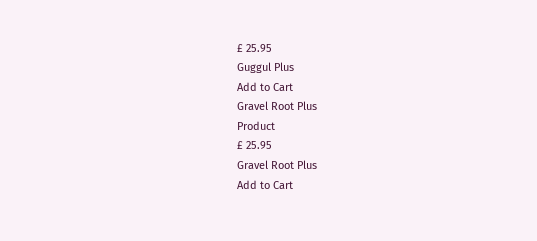£ 25.95
Guggul Plus
Add to Cart
Gravel Root Plus
Product
£ 25.95
Gravel Root Plus
Add to Cart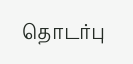தொடர்பு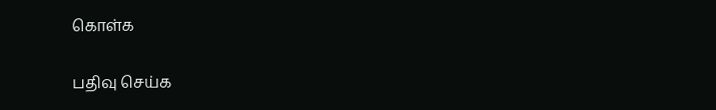கொள்க

பதிவு செய்க